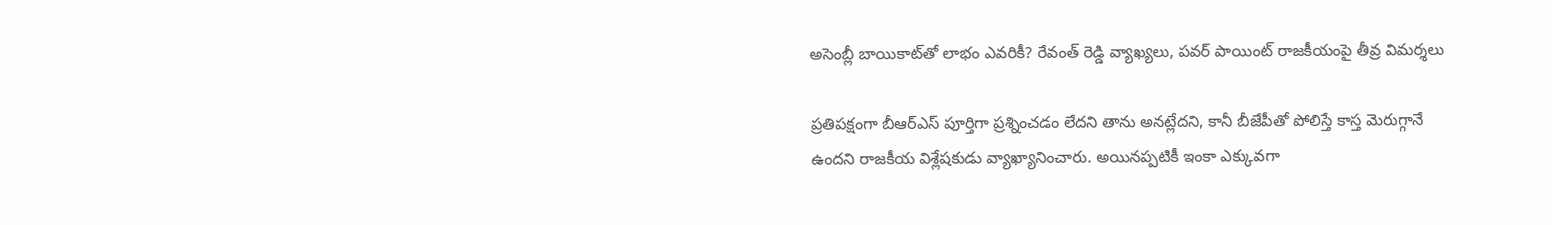అసెంబ్లీ బాయికాట్‌తో లాభం ఎవరికీ? రేవంత్ రెడ్డి వ్యాఖ్యలు, పవర్ పాయింట్ రాజకీయంపై తీవ్ర విమర్శలు

ప్రతిపక్షంగా బీఆర్ఎస్ పూర్తిగా ప్రశ్నించడం లేదని తాను అనట్లేదని, కానీ బీజేపీతో పోలిస్తే కాస్త మెరుగ్గానే ఉందని రాజకీయ విశ్లేషకుడు వ్యాఖ్యానించారు. అయినప్పటికీ ఇంకా ఎక్కువగా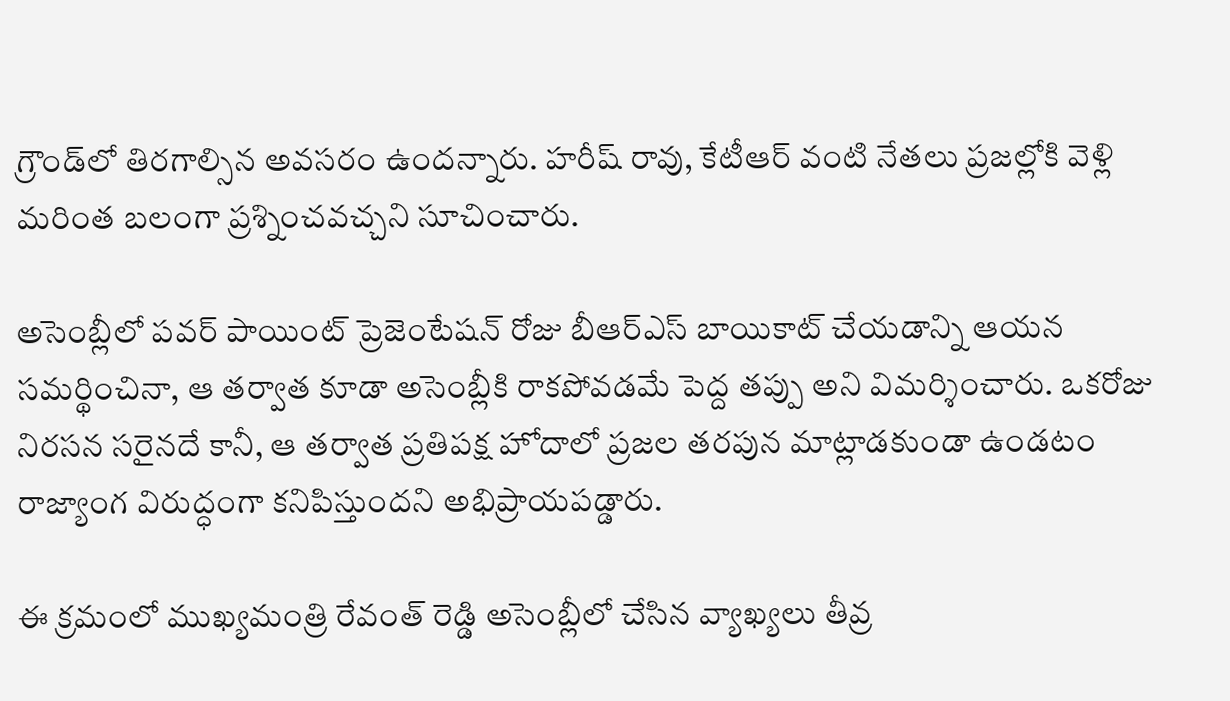గ్రౌండ్‌లో తిరగాల్సిన అవసరం ఉందన్నారు. హరీష్ రావు, కేటీఆర్ వంటి నేతలు ప్రజల్లోకి వెళ్లి మరింత బలంగా ప్రశ్నించవచ్చని సూచించారు.

అసెంబ్లీలో పవర్ పాయింట్ ప్రెజెంటేషన్ రోజు బీఆర్ఎస్ బాయికాట్ చేయడాన్ని ఆయన సమర్థించినా, ఆ తర్వాత కూడా అసెంబ్లీకి రాకపోవడమే పెద్ద తప్పు అని విమర్శించారు. ఒకరోజు నిరసన సరైనదే కానీ, ఆ తర్వాత ప్రతిపక్ష హోదాలో ప్రజల తరపున మాట్లాడకుండా ఉండటం రాజ్యాంగ విరుద్ధంగా కనిపిస్తుందని అభిప్రాయపడ్డారు.

ఈ క్రమంలో ముఖ్యమంత్రి రేవంత్ రెడ్డి అసెంబ్లీలో చేసిన వ్యాఖ్యలు తీవ్ర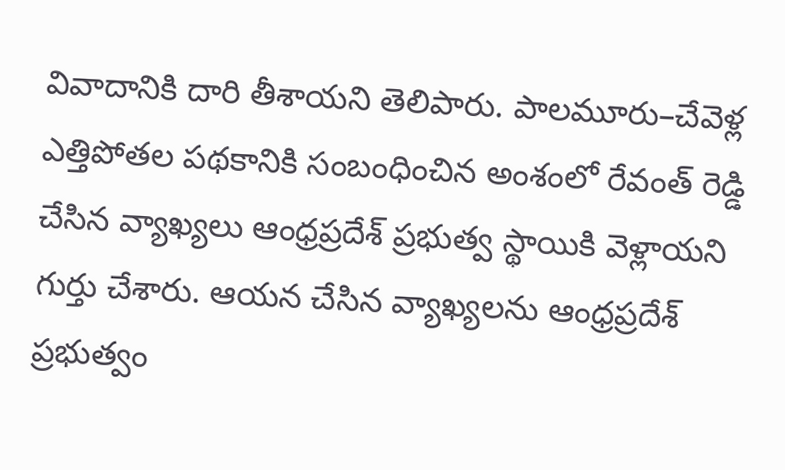వివాదానికి దారి తీశాయని తెలిపారు. పాలమూరు–చేవెళ్ల ఎత్తిపోతల పథకానికి సంబంధించిన అంశంలో రేవంత్ రెడ్డి చేసిన వ్యాఖ్యలు ఆంధ్రప్రదేశ్ ప్రభుత్వ స్థాయికి వెళ్లాయని గుర్తు చేశారు. ఆయన చేసిన వ్యాఖ్యలను ఆంధ్రప్రదేశ్ ప్రభుత్వం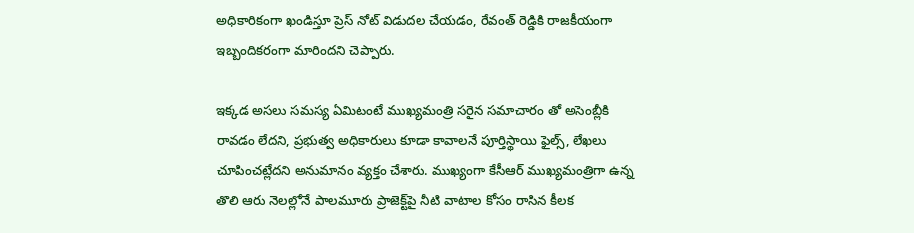అధికారికంగా ఖండిస్తూ ప్రెస్ నోట్ విడుదల చేయడం, రేవంత్ రెడ్డికి రాజకీయంగా ఇబ్బందికరంగా మారిందని చెప్పారు.

ఇక్కడ అసలు సమస్య ఏమిటంటే ముఖ్యమంత్రి సరైన సమాచారం తో అసెంబ్లీకి రావడం లేదని, ప్రభుత్వ అధికారులు కూడా కావాలనే పూర్తిస్థాయి ఫైల్స్, లేఖలు చూపించట్లేదని అనుమానం వ్యక్తం చేశారు. ముఖ్యంగా కేసీఆర్ ముఖ్యమంత్రిగా ఉన్న తొలి ఆరు నెలల్లోనే పాలమూరు ప్రాజెక్ట్‌పై నీటి వాటాల కోసం రాసిన కీలక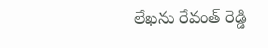లేఖను రేవంత్ రెడ్డి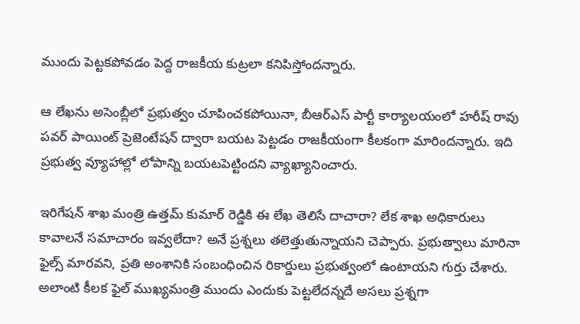ముందు పెట్టకపోవడం పెద్ద రాజకీయ కుట్రలా కనిపిస్తోందన్నారు.

ఆ లేఖను అసెంబ్లీలో ప్రభుత్వం చూపించకపోయినా, బీఆర్ఎస్ పార్టీ కార్యాలయంలో హరీష్ రావు పవర్ పాయింట్ ప్రెజెంటేషన్ ద్వారా బయట పెట్టడం రాజకీయంగా కీలకంగా మారిందన్నారు. ఇది ప్రభుత్వ వ్యూహాల్లో లోపాన్ని బయటపెట్టిందని వ్యాఖ్యానించారు.

ఇరిగేషన్ శాఖ మంత్రి ఉత్తమ్ కుమార్ రెడ్డికి ఈ లేఖ తెలిసే దాచారా? లేక శాఖ అధికారులు కావాలనే సమాచారం ఇవ్వలేదా? అనే ప్రశ్నలు తలెత్తుతున్నాయని చెప్పారు. ప్రభుత్వాలు మారినా ఫైల్స్ మారవని, ప్రతి అంశానికి సంబంధించిన రికార్డులు ప్రభుత్వంలో ఉంటాయని గుర్తు చేశారు. అలాంటి కీలక ఫైల్ ముఖ్యమంత్రి ముందు ఎందుకు పెట్టలేదన్నదే అసలు ప్రశ్నగా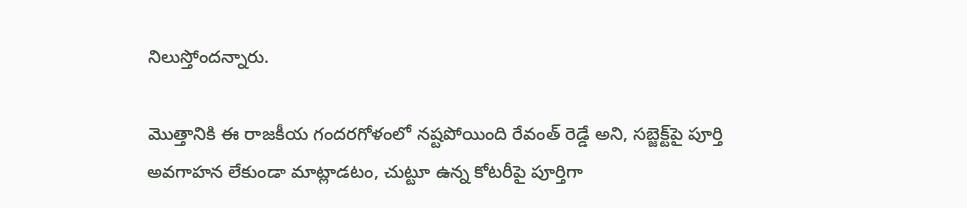నిలుస్తోందన్నారు.

మొత్తానికి ఈ రాజకీయ గందరగోళంలో నష్టపోయింది రేవంత్ రెడ్డే అని, సబ్జెక్ట్‌పై పూర్తి అవగాహన లేకుండా మాట్లాడటం, చుట్టూ ఉన్న కోటరీపై పూర్తిగా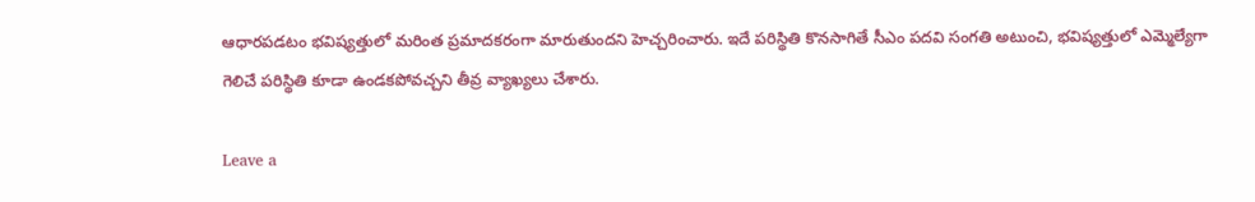ఆధారపడటం భవిష్యత్తులో మరింత ప్రమాదకరంగా మారుతుందని హెచ్చరించారు. ఇదే పరిస్థితి కొనసాగితే సీఎం పదవి సంగతి అటుంచి, భవిష్యత్తులో ఎమ్మెల్యేగా గెలిచే పరిస్థితి కూడా ఉండకపోవచ్చని తీవ్ర వ్యాఖ్యలు చేశారు.

Leave a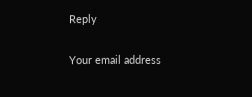Reply

Your email address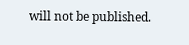will not be published.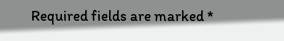Required fields are marked *